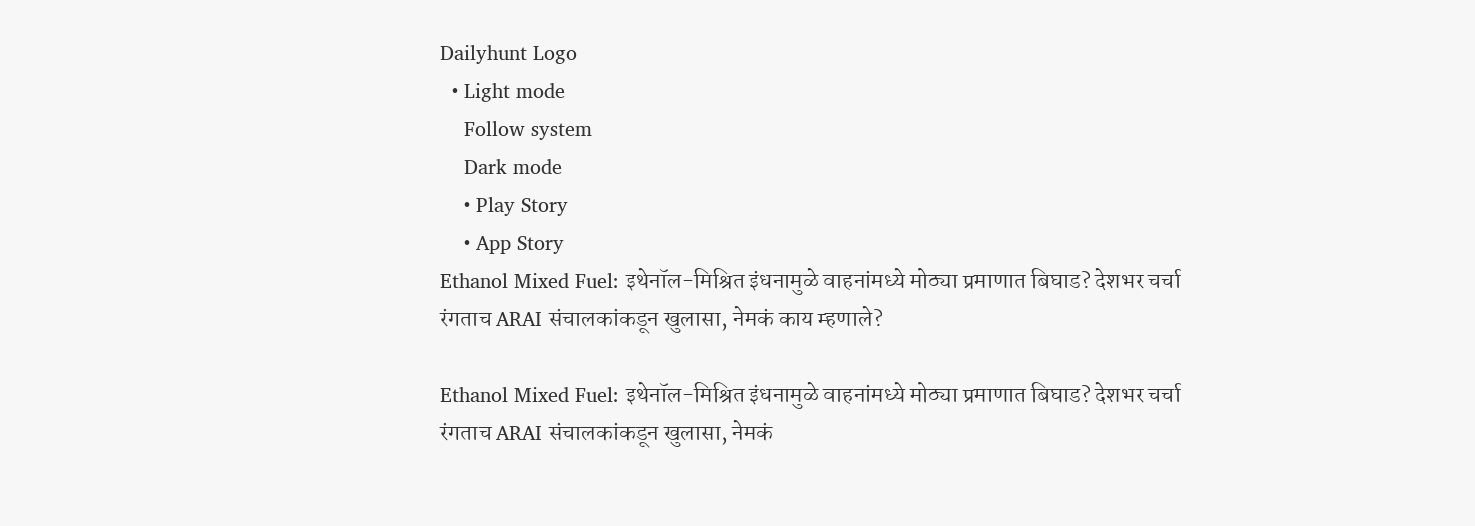Dailyhunt Logo
  • Light mode
    Follow system
    Dark mode
    • Play Story
    • App Story
Ethanol Mixed Fuel: इथेनॉल-मिश्रित इंधनामुळे वाहनांमध्ये मोठ्या प्रमाणात बिघाड? देशभर चर्चा रंगताच ARAI संचालकांकडून खुलासा, नेमकं काय म्हणाले?

Ethanol Mixed Fuel: इथेनॉल-मिश्रित इंधनामुळे वाहनांमध्ये मोठ्या प्रमाणात बिघाड? देशभर चर्चा रंगताच ARAI संचालकांकडून खुलासा, नेमकं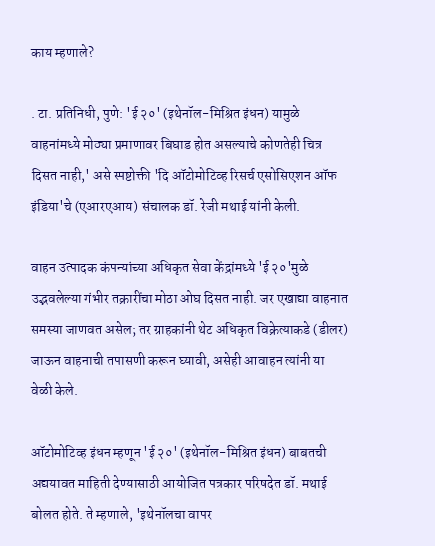काय म्हणाले?

. टा. प्रतिनिधी, पुणे: 'ई २०' (इथेनॉल-मिश्रित इंधन) यामुळे वाहनांमध्ये मोठ्या प्रमाणावर बिघाड होत असल्याचे कोणतेही चित्र दिसत नाही,' असे स्पष्टोक्ती 'दि ऑटोमोटिव्ह रिसर्च एसोसिएशन ऑफ इंडिया'चे (एआरएआय) संचालक डॉ. रेजी मथाई यांनी केली.

वाहन उत्पादक कंपन्यांच्या अधिकृत सेवा केंद्रांमध्ये 'ई २०'मुळे उद्भवलेल्या गंभीर तक्रारींचा मोठा ओघ दिसत नाही. जर एखाद्या वाहनात समस्या जाणवत असेल; तर ग्राहकांनी थेट अधिकृत विक्रेत्याकडे (डीलर) जाऊन वाहनाची तपासणी करून घ्यावी, असेही आवाहन त्यांनी या वेळी केले.

ऑटोमोटिव्ह इंधन म्हणून 'ई २०' (इथेनॉल-मिश्रित इंधन) बाबतची अद्ययावत माहिती देण्यासाठी आयोजित पत्रकार परिषदेत डॉ. मथाई बोलत होते. ते म्हणाले, 'इथेनॉलचा वापर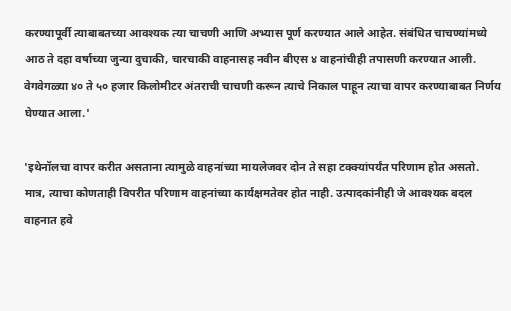करण्यापूर्वी त्याबाबतच्या आवश्यक त्या चाचणी आणि अभ्यास पूर्ण करण्यात आले आहेत. संबंधित चाचण्यांमध्ये आठ ते दहा वर्षाच्या जुन्या दुचाकी, चारचाकी वाहनासह नवीन बीएस ४ वाहनांचीही तपासणी करण्यात आली. वेगवेगळ्या ४० ते ५० हजार किलोमीटर अंतराची चाचणी करून त्याचे निकाल पाहून त्याचा वापर करण्याबाबत निर्णय घेण्यात आला.'

'इथेनॉलचा वापर करीत असताना त्यामुळे वाहनांच्या मायलेजवर दोन ते सहा टक्क्यांपर्यंत परिणाम होत असतो. मात्र, त्याचा कोणताही विपरीत परिणाम वाहनांच्या कार्यक्षमतेवर होत नाही. उत्पादकांनीही जे आवश्यक बदल वाहनात हवे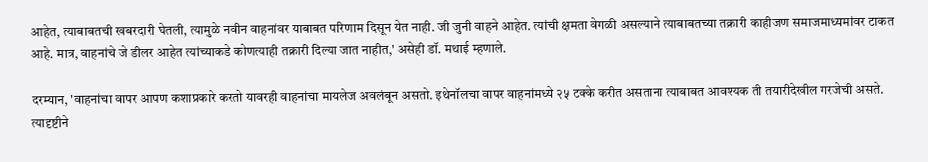आहेत, त्याबाबतची खबरदारी घेतली, त्यामुळे नवीन वाहनांवर याबाबत परिणाम दिसून येत नाही. जी जुनी वाहने आहेत. त्यांची क्षमता वेगळी असल्याने त्याबाबतच्या तक्रारी काहीजण समाजमाध्यमांवर टाकत आहे. मात्र, वाहनांचे जे डीलर आहेत त्यांच्याकडे कोणत्याही तक्रारी दिल्या जात नाहीत,' असेही डॉ. मथाई म्हणाले.

दरम्यान, 'वाहनांचा वापर आपण कशाप्रकारे करतो यावरही वाहनांचा मायलेज अवलंबून असतो. इथेनॉलचा वापर वाहनांमध्ये २५ टक्के करीत असताना त्याबाबत आवश्यक ती तयारीदेखील गरजेची असते. त्यादृष्टीने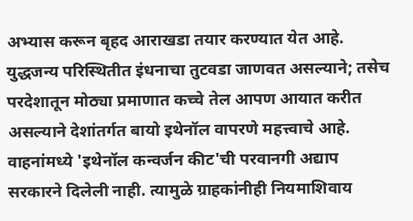अभ्यास करून बृहद आराखडा तयार करण्यात येत आहे. युद्धजन्य परिस्थितीत इंधनाचा तुटवडा जाणवत असल्याने; तसेच परदेशातून मोठ्या प्रमाणात कच्चे तेल आपण आयात करीत असल्याने देशांतर्गत बायो इथेनॉल वापरणे महत्त्वाचे आहे. वाहनांमध्ये 'इथेनॉल कन्वर्जन कीट'ची परवानगी अद्याप सरकारने दिलेली नाही. त्यामुळे ग्राहकांनीही नियमाशिवाय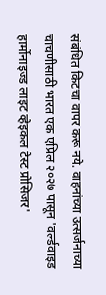संबंधित किटचा वापर करू नये. वाहनांच्या उत्सर्जनाच्या चाचणीसाठी भारत एक एप्रिल २०२७ पासून 'वर्ल्डवाइड हार्मोनाइज्ड लाइट व्हेइकल टेस्ट प्रोसिजर'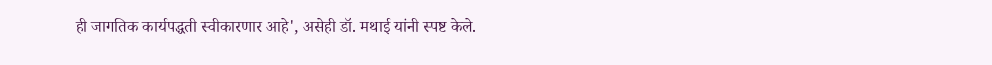ही जागतिक कार्यपद्धती स्वीकारणार आहे', असेही डॉ. मथाई यांनी स्पष्ट केले.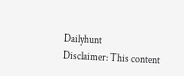Dailyhunt
Disclaimer: This content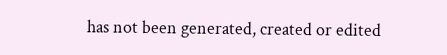has not been generated, created or edited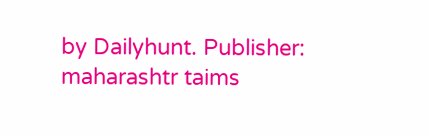by Dailyhunt. Publisher: maharashtr taims